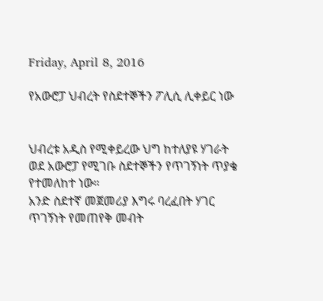Friday, April 8, 2016

የአውሮፓ ህብረት የስደተኞችን ፖሊሲ ሊቀይር ነው


ህብረቱ አዲስ የሚቀይረው ህግ ከተለያዩ ሃገራት ወደ አውሮፓ የሚገቡ ስደተኞችን የጥገኝነት ጥያቄ የተመለከተ ነው።
አንድ ስደተኛ መጀመሪያ እግሩ ባረፈበት ሃገር ጥገኝነት የመጠየቅ መብት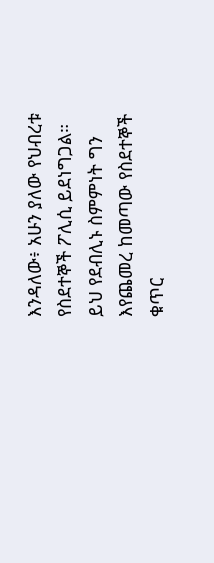እንዳለው፥ አሁን ያለው የህብረቱ የስደተኞች ፖሊሲ ይደነግጋል።
ይህ የደብሊኑ ስምምነት ግን እየጨመረ ከመጣው የስደተኞች ቁጥር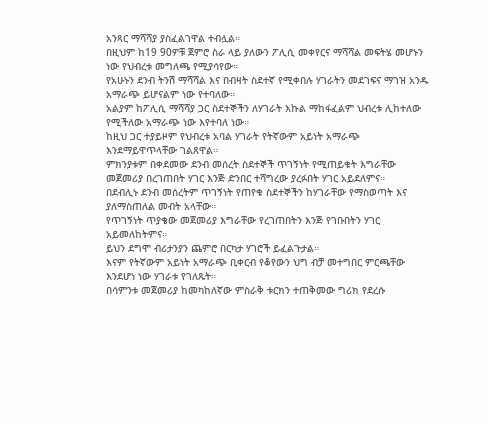አንጻር ማሻሻያ ያስፈልገዋል ተብሏል።
በዚህም ከ19 90ዎቹ ጀምሮ ስራ ላይ ያለውን ፖሊሲ መቀየርና ማሻሻል መፍትሄ መሆኑን ነው የህብረቱ መግለጫ የሚያሳየው።
የአሁኑን ደንብ ትንሽ ማሻሻል እና በብዛት ስደተኛ የሚቀበሉ ሃገራትን መደገፍና ማገዝ አንዱ አማራጭ ይሆናልም ነው የተባለው።
አልያም ከፖሊሲ ማሻሻያ ጋር ስደተኞችን ለሃገራት እኩል ማከፋፈልም ህብረቱ ሊከተለው የሚችለው አማራጭ ነው እየተባለ ነው።
ከዚህ ጋር ተያይዞም የህብረቱ አባል ሃገራት የትኛውም አይነት አማራጭ እንደማይዋጥላቸው ገልጸዋል።
ምክንያቱም በቀደመው ደንብ መሰረት ስደተኞች ጥገኝነት የሚጠይቁት እግራቸው መጀመሪያ በረገጠበት ሃገር እንጅ ድንበር ተሻግረው ያረፉበት ሃገር አይደለምና።
በደብሊኑ ደንብ መሰረትም ጥገኝነት የጠየቁ ስደተኞችን ከሃገራቸው የማስወጣት እና ያለማስጠለል መብት አላቸው።
የጥገኝነት ጥያቄው መጀመሪያ እግራቸው የረገጠበትን እንጅ የገቡበትን ሃገር አይመለከትምና።
ይህን ደግሞ ብሪታንያን ጨምሮ በርካታ ሃገሮች ይፈልጉታል።
እናም የትኛውም አይነት አማራጭ ቢቀርብ የቆየውን ህግ ብቻ መተግበር ምርጫቸው እንደሆነ ነው ሃገራቱ የገለጹት።
በሳምንቱ መጀመሪያ ከመካከለኛው ምስራቅ ቱርክን ተጠቅመው ግሪክ የደረሱ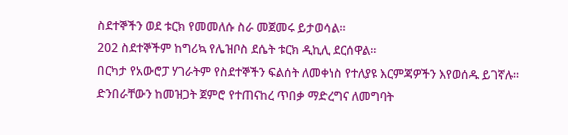ስደተኞችን ወደ ቱርክ የመመለሱ ስራ መጀመሩ ይታወሳል።
202 ስደተኞችም ከግሪኳ የሌዝቦስ ደሴት ቱርክ ዲኪሊ ደርሰዋል።
በርካታ የአውሮፓ ሃገራትም የስደተኞችን ፍልሰት ለመቀነስ የተለያዩ እርምጃዎችን እየወሰዱ ይገኛሉ።
ድንበራቸውን ከመዝጋት ጀምሮ የተጠናከረ ጥበቃ ማድረግና ለመግባት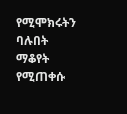የሚሞክሩትን ባሉበት ማቆየት የሚጠቀሱ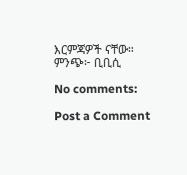እርምጃዎች ናቸው።
ምንጭ፦ ቢቢሲ

No comments:

Post a Comment